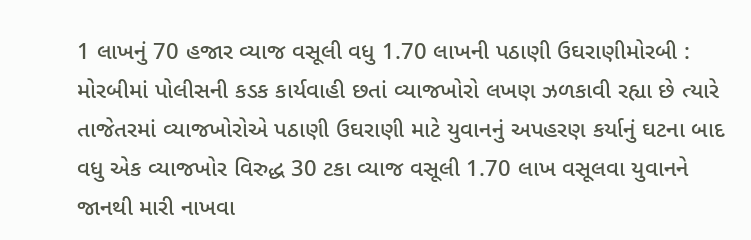1 લાખનું 70 હજાર વ્યાજ વસૂલી વધુ 1.70 લાખની પઠાણી ઉઘરાણીમોરબી : મોરબીમાં પોલીસની કડક કાર્યવાહી છતાં વ્યાજખોરો લખણ ઝળકાવી રહ્યા છે ત્યારે તાજેતરમાં વ્યાજખોરોએ પઠાણી ઉઘરાણી માટે યુવાનનું અપહરણ કર્યાનું ઘટના બાદ વધુ એક વ્યાજખોર વિરુદ્ધ 30 ટકા વ્યાજ વસૂલી 1.70 લાખ વસૂલવા યુવાનને જાનથી મારી નાખવા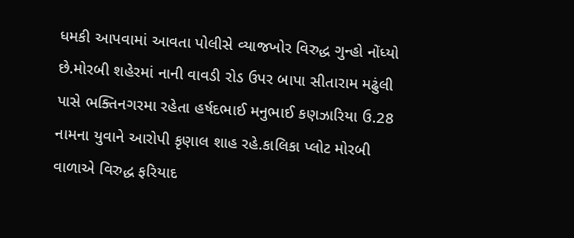ધમકી આપવામાં આવતા પોલીસે વ્યાજખોર વિરુદ્ધ ગુન્હો નોંધ્યો છે.મોરબી શહેરમાં નાની વાવડી રોડ ઉપર બાપા સીતારામ મઢુંલી પાસે ભક્તિનગરમા રહેતા હર્ષદભાઈ મનુભાઈ કણઝારિયા ઉ.28 નામના યુવાને આરોપી કૃણાલ શાહ રહે.કાલિકા પ્લોટ મોરબી વાળાએ વિરુદ્ધ ફરિયાદ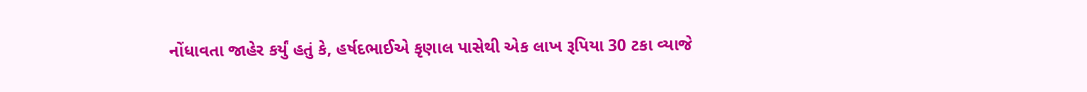નોંધાવતા જાહેર કર્યું હતું કે, હર્ષદભાઈએ કૃણાલ પાસેથી એક લાખ રૂપિયા 30 ટકા વ્યાજે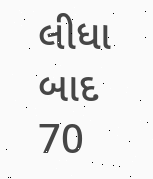લીધા બાદ 70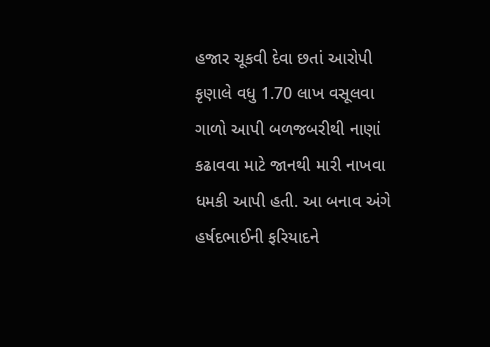હજાર ચૂકવી દેવા છતાં આરોપી કૃણાલે વધુ 1.70 લાખ વસૂલવા ગાળો આપી બળજબરીથી નાણાં કઢાવવા માટે જાનથી મારી નાખવા ધમકી આપી હતી. આ બનાવ અંગે હર્ષદભાઈની ફરિયાદને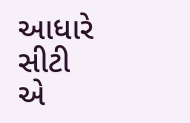આધારે સીટી એ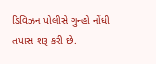ડિવિઝન પોલીસે ગુન્હો નોંધી તપાસ શરૂ કરી છે.